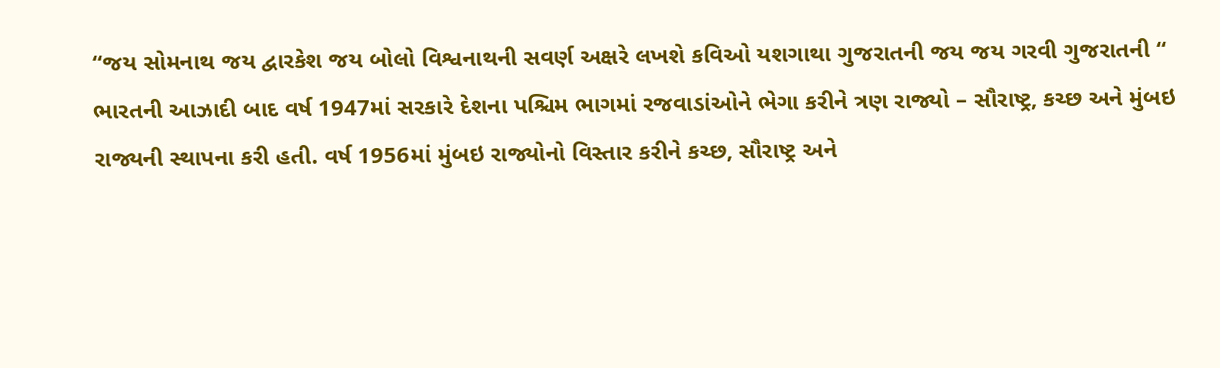“જય સોમનાથ જય દ્વારકેશ જય બોલો વિશ્વનાથની સવર્ણ અક્ષરે લખશે કવિઓ યશગાથા ગુજરાતની જય જય ગરવી ગુજરાતની “
ભારતની આઝાદી બાદ વર્ષ 1947માં સરકારે દેશના પશ્ચિમ ભાગમાં રજવાડાંઓને ભેગા કરીને ત્રણ રાજ્યો – સૌરાષ્ટ્ર, કચ્છ અને મુંબઇ રાજ્યની સ્થાપના કરી હતી. વર્ષ 1956માં મુંબઇ રાજ્યોનો વિસ્તાર કરીને કચ્છ, સૌરાષ્ટ્ર અને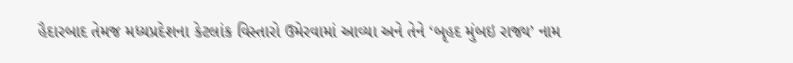હૈદારબાદ તેમજ મધ્યપ્રદેશના કેટલાંક વિસ્તારો ઉમેરવામાં આવ્યા અને તેને ‘બૃહદ મુંબઇ રાજ્ય’ નામ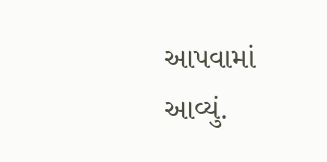આપવામાં આવ્યું.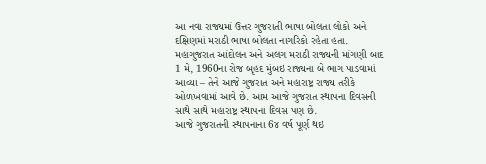આ નવા રાજ્યમાં ઉત્તર ગુજરાતી ભાષા બોલતા લોકો અને દક્ષિણમાં મરાઠી ભાષા બોલતા નાગરિકો રહેતા હતા. મહાગુજરાત આંદોલન અને અલગ મરાઠી રાજ્યની માંગણી બાદ 1 મે, 1960ના રોજ બૃહદ મુંબઇ રાજ્યના બે ભાગ પાડવામાં આવ્યા – તેને આજે ગુજરાત અને મહારાષ્ટ્ર રાજ્ય તરીકે ઓળખવામાં આવે છે. આમ આજે ગુજરાત સ્થાપના દિવસની સાથે સાથે મહારાષ્ટ્ર સ્થાપના દિવસ પણ છે.
આજે ગુજરાતની સ્થાપનાના 6૪ વર્ષ પૂર્ણ થઇ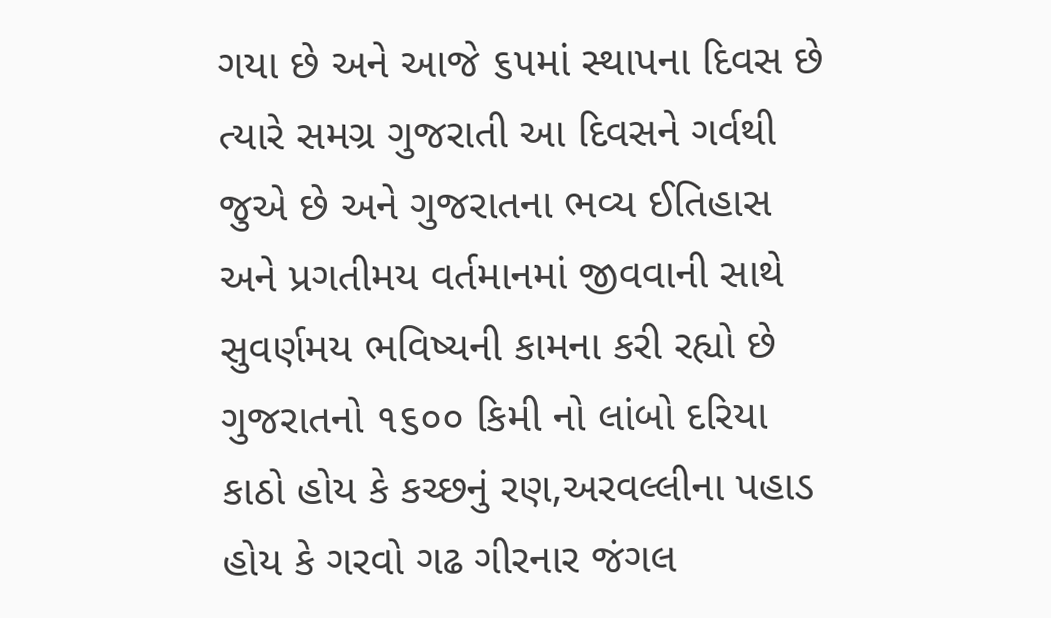ગયા છે અને આજે ૬૫માં સ્થાપના દિવસ છે ત્યારે સમગ્ર ગુજરાતી આ દિવસને ગર્વથી જુએ છે અને ગુજરાતના ભવ્ય ઈતિહાસ અને પ્રગતીમય વર્તમાનમાં જીવવાની સાથે સુવર્ણમય ભવિષ્યની કામના કરી રહ્યો છે ગુજરાતનો ૧૬૦૦ કિમી નો લાંબો દરિયા કાઠો હોય કે કચ્છનું રણ,અરવલ્લીના પહાડ હોય કે ગરવો ગઢ ગીરનાર જંગલ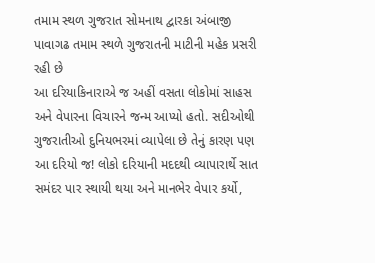તમામ સ્થળ ગુજરાત સોમનાથ દ્વારકા અંબાજી પાવાગઢ તમામ સ્થળે ગુજરાતની માટીની મહેક પ્રસરી રહી છે
આ દરિયાકિનારાએ જ અહીં વસતા લોકોમાં સાહસ અને વેપારના વિચારને જન્મ આપ્યો હતો. સદીઓથી ગુજરાતીઓ દુનિયભરમાં વ્યાપેલા છે તેનું કારણ પણ આ દરિયો જ! લોકો દરિયાની મદદથી વ્યાપારાર્થે સાત સમંદર પાર સ્થાયી થયા અને માનભેર વેપાર કર્યો,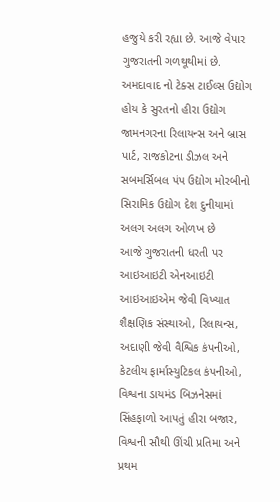હજુયે કરી રહ્યા છે. આજે વેપાર ગુજરાતની ગળથૂથીમાં છે.
અમદાવાદ નો ટેક્સ ટાઈલ્સ ઉદ્યોગ હોય કે સુરતનો હીરા ઉદ્યોગ જામનગરના રિલાયન્સ અને બ્રાસ પાર્ટ, રાજકોટના ડીઝલ અને સબમર્સિબલ પંપ ઉદ્યોગ મોરબીનો સિરામિક ઉદ્યોગ દેશ દુનીયામાં અલગ અલગ ઓળખ છે
આજે ગુજરાતની ધરતી પર આઇઆઇટી એનઆઇટી આઇઆઇએમ જેવી વિખ્યાત શૈક્ષણિક સંસ્થાઓ, રિલાયન્સ, અદાણી જેવી વૈશ્વિક કંપનીઓ, કેટલીય ફાર્માસ્યુટિકલ કંપનીઓ, વિશ્વના ડાયમંડ બિઝનેસમાં સિંહફાળો આપતું હીરા બજાર, વિશ્વની સૌથી ઊંચી પ્રતિમા અને પ્રથમ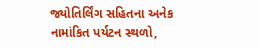જ્યોતિર્લિંગ સહિતના અનેક નામાંકિત પર્યટન સ્થળો,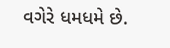વગેરે ધમધમે છે.